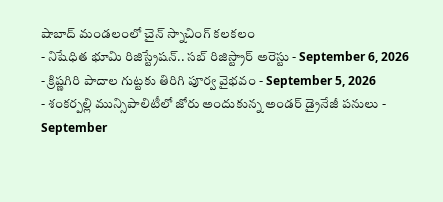షాబాద్ మండలంలో చైన్ స్నాచింగ్ కలకలం
- నిషేధిత భూమి రిజిస్ట్రేషన్.. సబ్ రిజిస్ట్రార్ అరెస్టు - September 6, 2026
- క్రిష్ణగిరి పాదాల గుట్టకు తిరిగి పూర్వ వైభవం - September 5, 2026
- శంకర్పల్లి మున్సిపాలిటీలో జోరు అందుకున్న అండర్ డ్రైనేజీ పనులు - September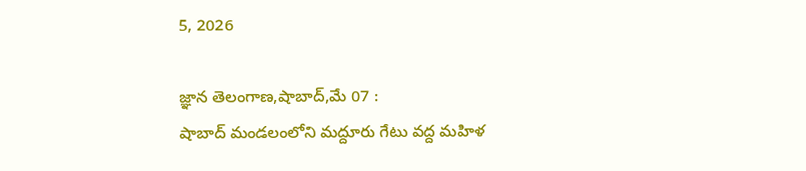5, 2026

జ్ఞాన తెలంగాణ,షాబాద్,మే 07 :
షాబాద్ మండలంలోని మద్దూరు గేటు వద్ద మహిళ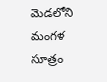మెడలోని మంగళ సూత్రం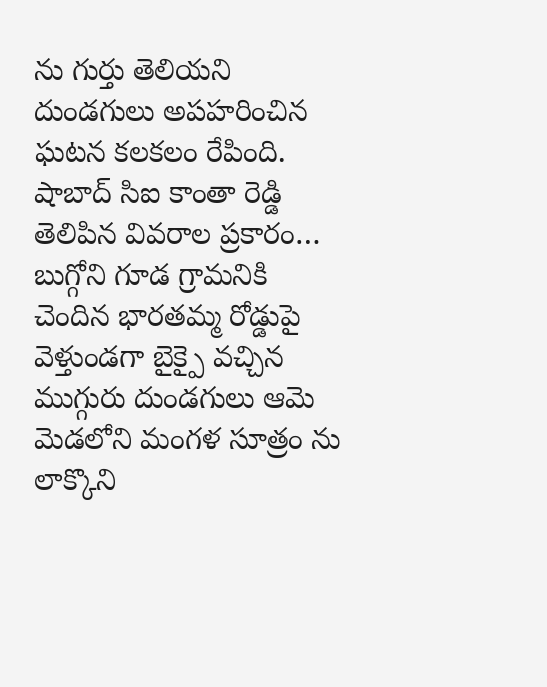ను గుర్తు తెలియని దుండగులు అపహరించిన ఘటన కలకలం రేపింది. షాబాద్ సిఐ కాంతా రెడ్డి తెలిపిన వివరాల ప్రకారం… బుగ్గోని గూడ గ్రామనికి చెందిన భారతమ్మ రోడ్డుపై వెళ్తుండగా బైక్పై వచ్చిన ముగ్గురు దుండగులు ఆమె మెడలోని మంగళ సూత్రం ను లాక్కొని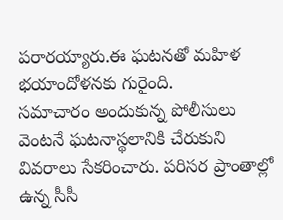పరారయ్యారు.ఈ ఘటనతో మహిళ భయాందోళనకు గురైంది.
సమాచారం అందుకున్న పోలీసులు వెంటనే ఘటనాస్థలానికి చేరుకుని వివరాలు సేకరించారు. పరిసర ప్రాంతాల్లో ఉన్న సీసీ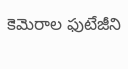కెమెరాల ఫుటేజీని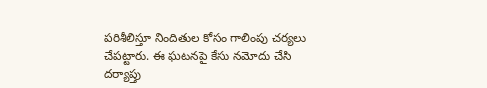పరిశీలిస్తూ నిందితుల కోసం గాలింపు చర్యలు చేపట్టారు. ఈ ఘటనపై కేసు నమోదు చేసి దర్యాప్తు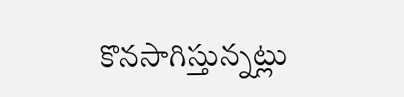కొనసాగిస్తున్నట్లు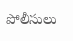పోలీసులు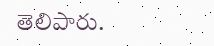తెలిపారు.